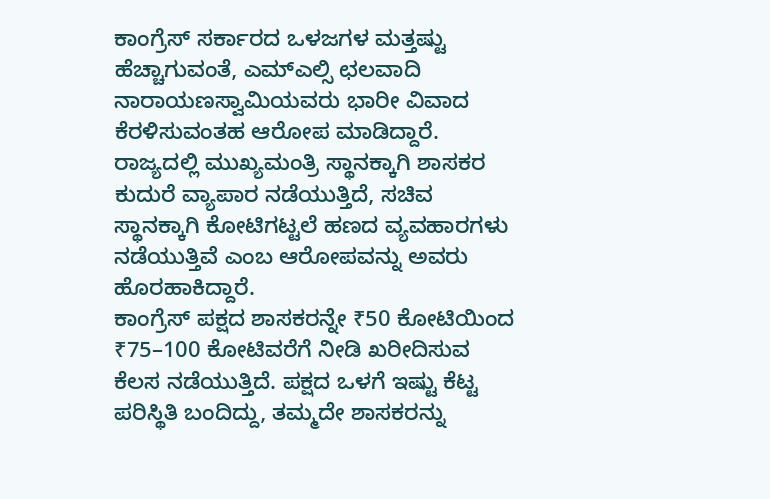ಕಾಂಗ್ರೆಸ್ ಸರ್ಕಾರದ ಒಳಜಗಳ ಮತ್ತಷ್ಟು ಹೆಚ್ಚಾಗುವಂತೆ, ಎಮ್ಎಲ್ಸಿ ಛಲವಾದಿ ನಾರಾಯಣಸ್ವಾಮಿಯವರು ಭಾರೀ ವಿವಾದ ಕೆರಳಿಸುವಂತಹ ಆರೋಪ ಮಾಡಿದ್ದಾರೆ. ರಾಜ್ಯದಲ್ಲಿ ಮುಖ್ಯಮಂತ್ರಿ ಸ್ಥಾನಕ್ಕಾಗಿ ಶಾಸಕರ ಕುದುರೆ ವ್ಯಾಪಾರ ನಡೆಯುತ್ತಿದೆ, ಸಚಿವ ಸ್ಥಾನಕ್ಕಾಗಿ ಕೋಟಿಗಟ್ಟಲೆ ಹಣದ ವ್ಯವಹಾರಗಳು ನಡೆಯುತ್ತಿವೆ ಎಂಬ ಆರೋಪವನ್ನು ಅವರು ಹೊರಹಾಕಿದ್ದಾರೆ.
ಕಾಂಗ್ರೆಸ್ ಪಕ್ಷದ ಶಾಸಕರನ್ನೇ ₹50 ಕೋಟಿಯಿಂದ ₹75–100 ಕೋಟಿವರೆಗೆ ನೀಡಿ ಖರೀದಿಸುವ ಕೆಲಸ ನಡೆಯುತ್ತಿದೆ. ಪಕ್ಷದ ಒಳಗೆ ಇಷ್ಟು ಕೆಟ್ಟ ಪರಿಸ್ಥಿತಿ ಬಂದಿದ್ದು, ತಮ್ಮದೇ ಶಾಸಕರನ್ನು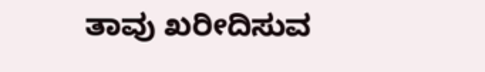ತಾವು ಖರೀದಿಸುವ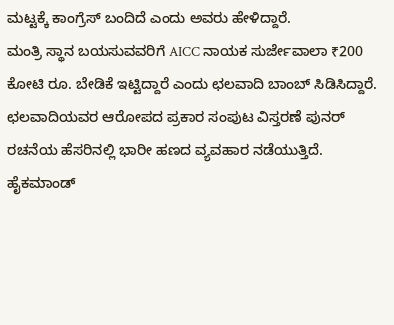ಮಟ್ಟಕ್ಕೆ ಕಾಂಗ್ರೆಸ್ ಬಂದಿದೆ ಎಂದು ಅವರು ಹೇಳಿದ್ದಾರೆ.
ಮಂತ್ರಿ ಸ್ಥಾನ ಬಯಸುವವರಿಗೆ AICC ನಾಯಕ ಸುರ್ಜೇವಾಲಾ ₹200 ಕೋಟಿ ರೂ. ಬೇಡಿಕೆ ಇಟ್ಟಿದ್ದಾರೆ ಎಂದು ಛಲವಾದಿ ಬಾಂಬ್ ಸಿಡಿಸಿದ್ದಾರೆ.
ಛಲವಾದಿಯವರ ಆರೋಪದ ಪ್ರಕಾರ ಸಂಪುಟ ವಿಸ್ತರಣೆ ಪುನರ್ ರಚನೆಯ ಹೆಸರಿನಲ್ಲಿ ಭಾರೀ ಹಣದ ವ್ಯವಹಾರ ನಡೆಯುತ್ತಿದೆ.
ಹೈಕಮಾಂಡ್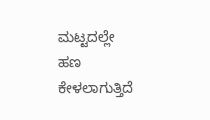ಮಟ್ಟದಲ್ಲೇ ಹಣ ಕೇಳಲಾಗುತ್ತಿದೆ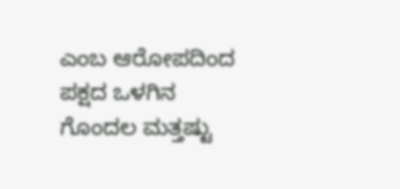ಎಂಬ ಆರೋಪದಿಂದ ಪಕ್ಷದ ಒಳಗಿನ ಗೊಂದಲ ಮತ್ತಷ್ಟು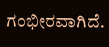ಗಂಭೀರವಾಗಿದೆ.